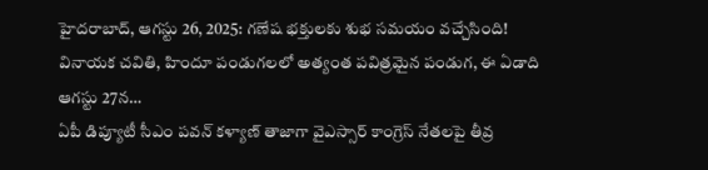హైదరాబాద్, ఆగస్టు 26, 2025: గణేష భక్తులకు శుభ సమయం వచ్చేసింది! వినాయక చవితి, హిందూ పండుగలలో అత్యంత పవిత్రమైన పండుగ, ఈ ఏడాది ఆగస్టు 27న…
ఏపీ డిప్యూటీ సీఎం పవన్ కళ్యాణ్ తాజాగా వైఎస్సార్ కాంగ్రెస్ నేతలపై తీవ్ర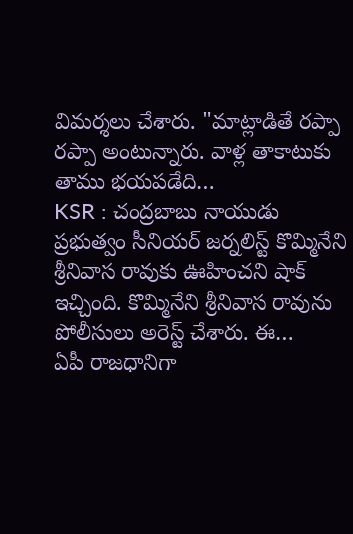విమర్శలు చేశారు. "మాట్లాడితే రప్పా రప్పా అంటున్నారు. వాళ్ల తాకాటుకు తాము భయపడేది…
KSR : చంద్రబాబు నాయుడు ప్రభుత్వం సీనియర్ జర్నలిస్ట్ కొమ్మినేని శ్రీనివాస రావుకు ఊహించని షాక్ ఇచ్చింది. కొమ్మినేని శ్రీనివాస రావును పోలీసులు అరెస్ట్ చేశారు. ఈ…
ఏపీ రాజధానిగా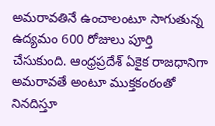అమరావతినే ఉంచాలంటూ సాగుతున్న ఉద్యమం 600 రోజులు పూర్తి చేసుకుంది. ఆంధ్రప్రదేశ్ ఏకైక రాజధానిగా అమరావతే అంటూ ముక్తకంఠంతో నినదిస్తూ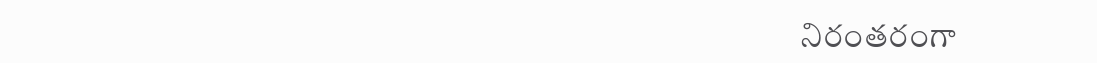నిరంతరంగా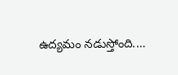ఉద్యమం నడుస్తోంది.…